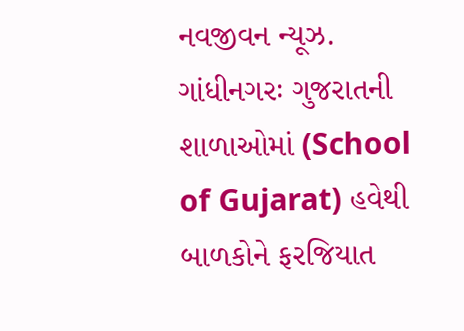નવજીવન ન્યૂઝ. ગાંધીનગરઃ ગુજરાતની શાળાઓમાં (School of Gujarat) હવેથી બાળકોને ફરજિયાત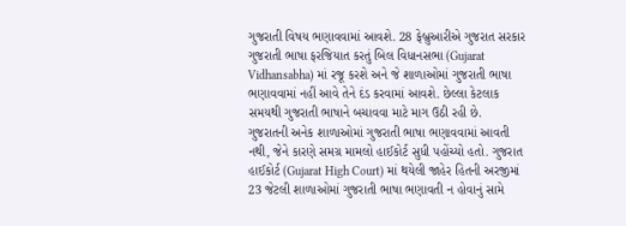ગુજરાતી વિષય ભણાવવામાં આવશે. 28 ફેબ્રુઆરીએ ગુજરાત સરકાર ગુજરાતી ભાષા ફરજિયાત કરતું બિલ વિધાનસભા (Gujarat Vidhansabha) માં રજૂ કરશે અને જે શાળાઓમાં ગુજરાતી ભાષા ભણાવવામાં નહીં આવે તેને દંડ કરવામાં આવશે. છેલ્લા કેટલાક સમયથી ગુજરાતી ભાષાને બચાવવા માટે માગ ઉઠી રહી છે.
ગુજરાતની અનેક શાળાઓમાં ગુજરાતી ભાષા ભણાવવામાં આવતી નથી, જેને કારણે સમગ્ર મામલો હાઈકોર્ટ સુધી પહોંચ્યો હતો. ગુજરાત હાઈકોર્ટ (Gujarat High Court) માં થયેલી જાહેર હિતની અરજીમાં 23 જેટલી શાળાઓમાં ગુજરાતી ભાષા ભણાવતી ન હોવાનું સામે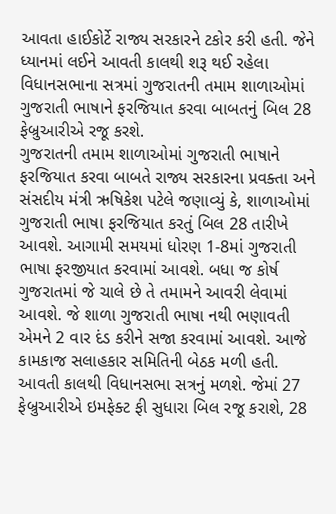આવતા હાઈકોર્ટે રાજ્ય સરકારને ટકોર કરી હતી. જેને ધ્યાનમાં લઈને આવતી કાલથી શરૂ થઈ રહેલા વિધાનસભાના સત્રમાં ગુજરાતની તમામ શાળાઓમાં ગુજરાતી ભાષાને ફરજિયાત કરવા બાબતનું બિલ 28 ફેબ્રુઆરીએ રજૂ કરશે.
ગુજરાતની તમામ શાળાઓમાં ગુજરાતી ભાષાને ફરજિયાત કરવા બાબતે રાજ્ય સરકારના પ્રવક્તા અને સંસદીય મંત્રી ઋષિકેશ પટેલે જણાવ્યું કે, શાળાઓમાં ગુજરાતી ભાષા ફરજિયાત કરતું બિલ 28 તારીખે આવશે. આગામી સમયમાં ધોરણ 1-8માં ગુજરાતી ભાષા ફરજીયાત કરવામાં આવશે. બધા જ કોર્ષ ગુજરાતમાં જે ચાલે છે તે તમામને આવરી લેવામાં આવશે. જે શાળા ગુજરાતી ભાષા નથી ભણાવતી એમને 2 વાર દંડ કરીને સજા કરવામાં આવશે. આજે કામકાજ સલાહકાર સમિતિની બેઠક મળી હતી. આવતી કાલથી વિધાનસભા સત્રનું મળશે. જેમાં 27 ફેબ્રુઆરીએ ઇમફેક્ટ ફી સુધારા બિલ રજૂ કરાશે, 28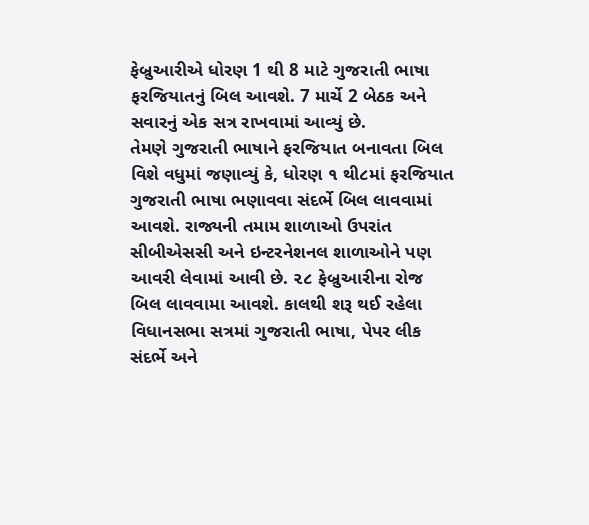ફેબ્રુઆરીએ ધોરણ 1 થી 8 માટે ગુજરાતી ભાષા ફરજિયાતનું બિલ આવશે. 7 માર્ચે 2 બેઠક અને સવારનું એક સત્ર રાખવામાં આવ્યું છે.
તેમણે ગુજરાતી ભાષાને ફરજિયાત બનાવતા બિલ વિશે વધુમાં જણાવ્યું કે, ધોરણ ૧ થી૮માં ફરજિયાત ગુજરાતી ભાષા ભણાવવા સંદર્ભે બિલ લાવવામાં આવશે. રાજ્યની તમામ શાળાઓ ઉપરાંત સીબીએસસી અને ઇન્ટરનેશનલ શાળાઓને પણ આવરી લેવામાં આવી છે. ૨૮ ફેબ્રુઆરીના રોજ બિલ લાવવામા આવશે. કાલથી શરૂ થઈ રહેલા વિધાનસભા સત્રમાં ગુજરાતી ભાષા, પેપર લીક સંદર્ભે અને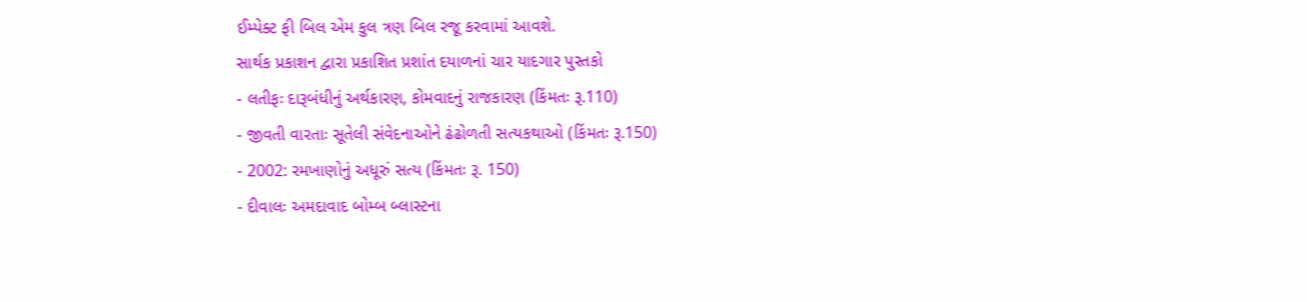ઈમ્પેક્ટ ફી બિલ એમ કુલ ત્રણ બિલ રજૂ કરવામાં આવશે.
સાર્થક પ્રકાશન દ્વારા પ્રકાશિત પ્રશાંત દયાળનાં ચાર યાદગાર પુસ્તકો
- લતીફઃ દારૂબંધીનું અર્થકારણ, કોમવાદનું રાજકારણ (કિંમતઃ રૂ.110)
- જીવતી વારતાઃ સૂતેલી સંવેદનાઓને ઢંઢોળતી સત્યકથાઓ (કિંમતઃ રૂ.150)
- 2002: રમખાણોનું અધૂરું સત્ય (કિંમતઃ રૂ. 150)
- દીવાલઃ અમદાવાદ બોમ્બ બ્લાસ્ટના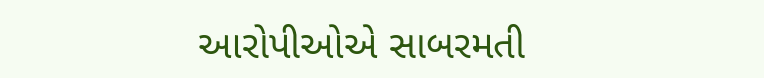આરોપીઓએ સાબરમતી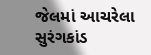જેલમાં આચરેલા સુરંગકાંડ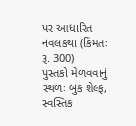પર આધારિત નવલકથા (કિંમતઃ રૂ. 300)
પુસ્તકો મેળવવાનું સ્થળઃ બુક શેલ્ફ, સ્વસ્તિક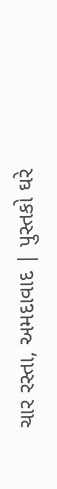ચાર રસ્તા, અમદાવાદ | પુસ્તકો ઘરે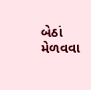બેઠાં મેળવવા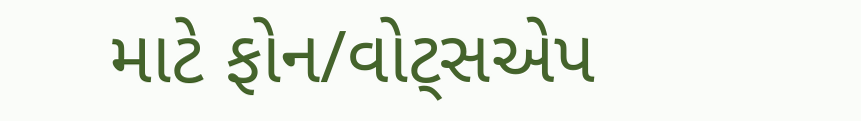માટે ફોન/વોટ્સએપ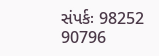સંપર્કઃ 98252 90796